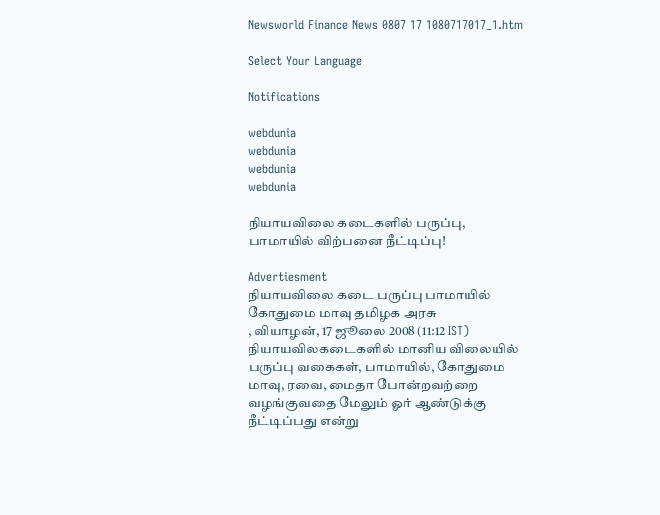Newsworld Finance News 0807 17 1080717017_1.htm

Select Your Language

Notifications

webdunia
webdunia
webdunia
webdunia

நியாய‌விலை கடைகளில் பருப்பு, பாமாயில் விற்பனை நீட்டிப்பு!

Advertiesment
நியாய‌விலை கடை பருப்பு பாமாயில் கோதுமை மாவு த‌மிழக அரசு
, வியாழன், 17 ஜூலை 2008 (11:12 IST)
நியாய‌விலகடைகளில் மானிய விலையில் பருப்பு வகைகள், பாமாயில், கோதுமை மாவு, ரவை, மைதா போன்றவற்றை வழங்குவதை மேலும் ஓர் ஆண்டுக்கு நீட்டிப்பது என்று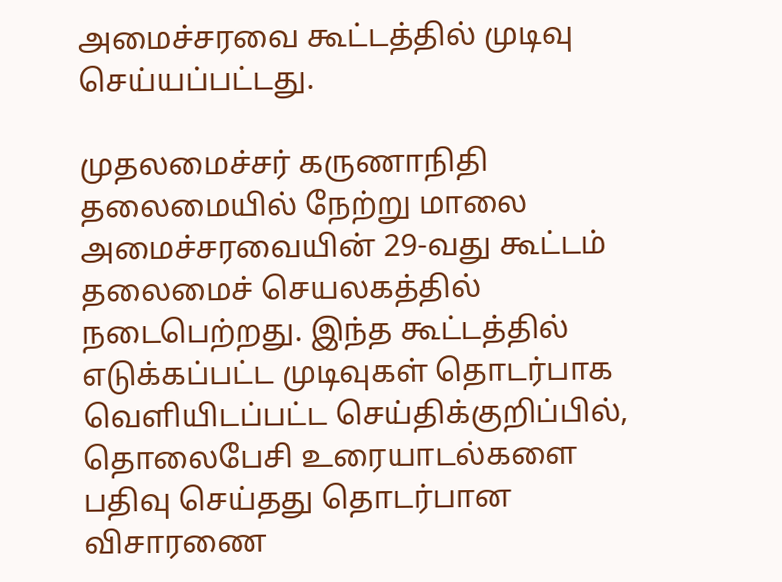அமைச்சரவை கூட்டத்தில் முடிவு செய்யப்பட்டது.

முதலமைச்சர் கருணாநிதி தலைமையில் நேற்று மாலை அமைச்சரவையின் 29-வது கூட்டம் தலைமைச் செயலகத்தில் நடைபெற்றது. இந்த கூட்டத்தில் எடுக்கப்பட்ட முடிவுகள் தொடர்பாக வெளியிடப்பட்ட செய்திக்குறிப்பில், தொலைபேசி உரையாடல்களை பதிவு செய்தது தொடர்பான விசாரணை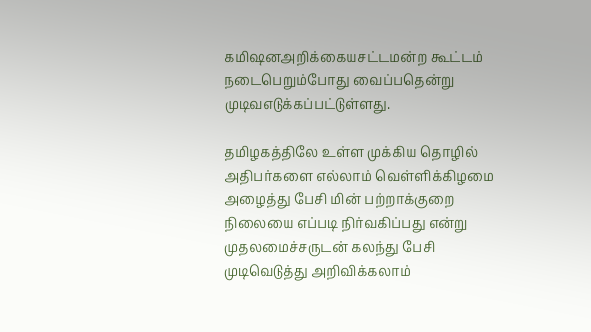க‌மிஷ‌னஅ‌றி‌க்கையசட்டமன்ற கூட்டம் நடைபெறும்போது வைப்பதென்று முடிவஎடு‌க்க‌ப்ப‌ட்டு‌ள்ளது.

தமிழகத்திலே உள்ள முக்கிய தொழில் அதிபர்களை எல்லாம் வெள்ளிக்கிழமை அழைத்து பேசி மின் பற்றாக்குறை நிலையை எப்படி நிர்வகிப்பது என்று முதலமைச்சருடன் கலந்து பேசி முடிவெடுத்து அறிவிக்கலாம்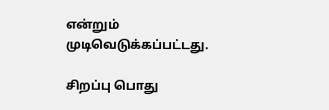என்றும் முடிவெடுக்கப்பட்டது.

சிறப்பு பொது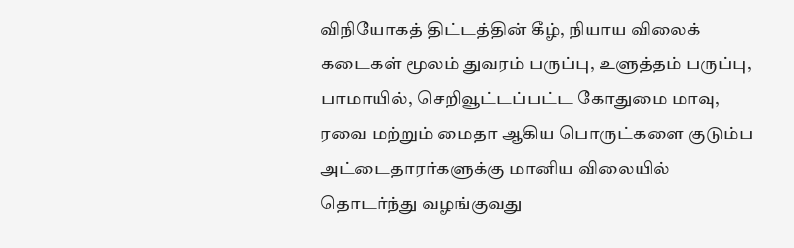விநியோகத் திட்டத்தின் கீழ், நியாய விலைக் கடைகள் மூலம் துவரம் பருப்பு, உளுத்தம் பருப்பு, பாமாயில், செறிவூட்டப்பட்ட கோதுமை மாவு, ரவை மற்றும் மைதா ஆகிய பொருட்களை குடும்ப அட்டைதாரர்களுக்கு மானிய விலையில் தொடர்ந்து வழங்குவது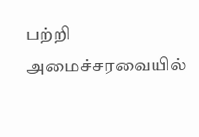பற்றி அமைச்சரவையில்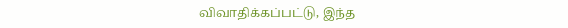விவாதிக்கப்பட்டு, இந்த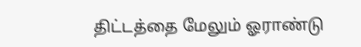திட்டத்தை மேலும் ஓராண்டு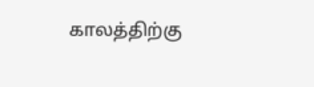காலத்திற்கு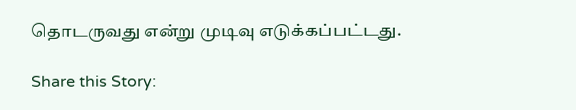தொடருவது என்று முடிவு எடுக்கப்பட்டது.

Share this Story: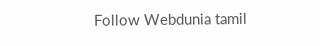Follow Webdunia tamil